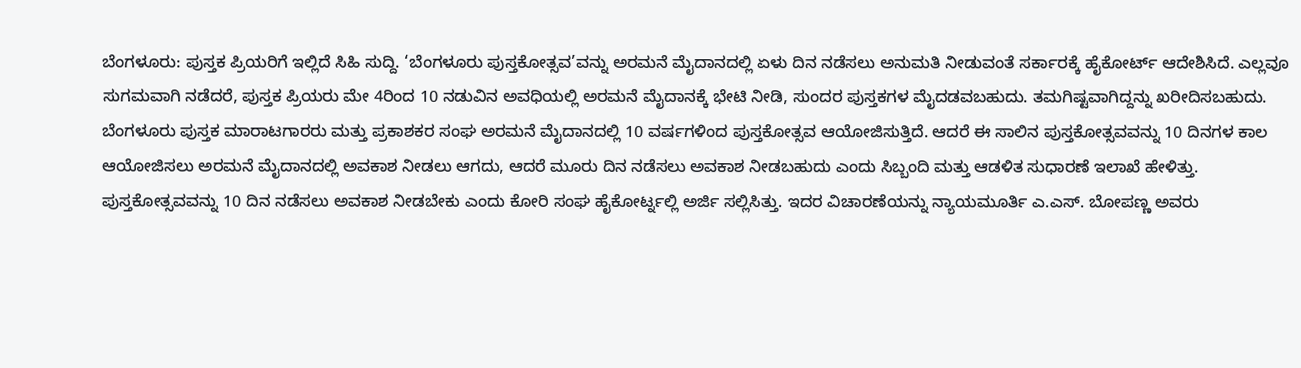ಬೆಂಗಳೂರು: ಪುಸ್ತಕ ಪ್ರಿಯರಿಗೆ ಇಲ್ಲಿದೆ ಸಿಹಿ ಸುದ್ದಿ. ‘ಬೆಂಗಳೂರು ಪುಸ್ತಕೋತ್ಸವ’ವನ್ನು ಅರಮನೆ ಮೈದಾನದಲ್ಲಿ ಏಳು ದಿನ ನಡೆಸಲು ಅನುಮತಿ ನೀಡುವಂತೆ ಸರ್ಕಾರಕ್ಕೆ ಹೈಕೋರ್ಟ್ ಆದೇಶಿಸಿದೆ. ಎಲ್ಲವೂ ಸುಗಮವಾಗಿ ನಡೆದರೆ, ಪುಸ್ತಕ ಪ್ರಿಯರು ಮೇ 4ರಿಂದ 10 ನಡುವಿನ ಅವಧಿಯಲ್ಲಿ ಅರಮನೆ ಮೈದಾನಕ್ಕೆ ಭೇಟಿ ನೀಡಿ, ಸುಂದರ ಪುಸ್ತಕಗಳ ಮೈದಡವಬಹುದು. ತಮಗಿಷ್ಟವಾಗಿದ್ದನ್ನು ಖರೀದಿಸಬಹುದು.
ಬೆಂಗಳೂರು ಪುಸ್ತಕ ಮಾರಾಟಗಾರರು ಮತ್ತು ಪ್ರಕಾಶಕರ ಸಂಘ ಅರಮನೆ ಮೈದಾನದಲ್ಲಿ 10 ವರ್ಷಗಳಿಂದ ಪುಸ್ತಕೋತ್ಸವ ಆಯೋಜಿಸುತ್ತಿದೆ. ಆದರೆ ಈ ಸಾಲಿನ ಪುಸ್ತಕೋತ್ಸವವನ್ನು 10 ದಿನಗಳ ಕಾಲ ಆಯೋಜಿಸಲು ಅರಮನೆ ಮೈದಾನದಲ್ಲಿ ಅವಕಾಶ ನೀಡಲು ಆಗದು, ಆದರೆ ಮೂರು ದಿನ ನಡೆಸಲು ಅವಕಾಶ ನೀಡಬಹುದು ಎಂದು ಸಿಬ್ಬಂದಿ ಮತ್ತು ಆಡಳಿತ ಸುಧಾರಣೆ ಇಲಾಖೆ ಹೇಳಿತ್ತು.
ಪುಸ್ತಕೋತ್ಸವವನ್ನು 10 ದಿನ ನಡೆಸಲು ಅವಕಾಶ ನೀಡಬೇಕು ಎಂದು ಕೋರಿ ಸಂಘ ಹೈಕೋರ್ಟ್ನಲ್ಲಿ ಅರ್ಜಿ ಸಲ್ಲಿಸಿತ್ತು. ಇದರ ವಿಚಾರಣೆಯನ್ನು ನ್ಯಾಯಮೂರ್ತಿ ಎ.ಎಸ್. ಬೋಪಣ್ಣ ಅವರು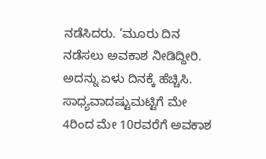ನಡೆಸಿದರು. ‘ಮೂರು ದಿನ ನಡೆಸಲು ಅವಕಾಶ ನೀಡಿದ್ದೀರಿ. ಅದನ್ನು ಏಳು ದಿನಕ್ಕೆ ಹೆಚ್ಚಿಸಿ. ಸಾಧ್ಯವಾದಷ್ಟುಮಟ್ಟಿಗೆ ಮೇ 4ರಿಂದ ಮೇ 10ರವರೆಗೆ ಅವಕಾಶ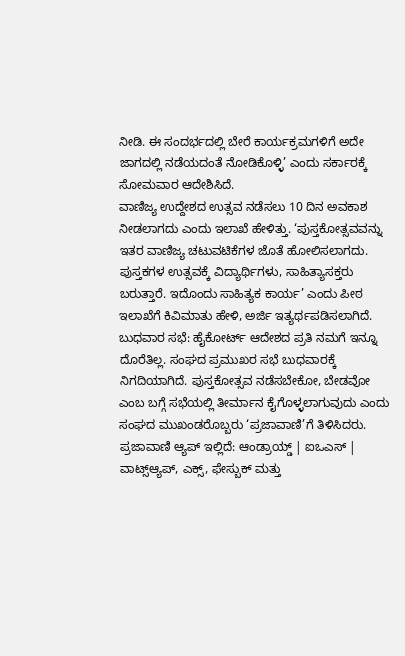ನೀಡಿ. ಈ ಸಂದರ್ಭದಲ್ಲಿ ಬೇರೆ ಕಾರ್ಯಕ್ರಮಗಳಿಗೆ ಅದೇ ಜಾಗದಲ್ಲಿ ನಡೆಯದಂತೆ ನೋಡಿಕೊಳ್ಳಿ’ ಎಂದು ಸರ್ಕಾರಕ್ಕೆ ಸೋಮವಾರ ಆದೇಶಿಸಿದೆ.
ವಾಣಿಜ್ಯ ಉದ್ದೇಶದ ಉತ್ಸವ ನಡೆಸಲು 10 ದಿನ ಅವಕಾಶ ನೀಡಲಾಗದು ಎಂದು ಇಲಾಖೆ ಹೇಳಿತ್ತು. ‘ಪುಸ್ತಕೋತ್ಸವವನ್ನು ಇತರ ವಾಣಿಜ್ಯ ಚಟುವಟಿಕೆಗಳ ಜೊತೆ ಹೋಲಿಸಲಾಗದು. ಪುಸ್ತಕಗಳ ಉತ್ಸವಕ್ಕೆ ವಿದ್ಯಾರ್ಥಿಗಳು, ಸಾಹಿತ್ಯಾಸಕ್ತರು ಬರುತ್ತಾರೆ. ಇದೊಂದು ಸಾಹಿತ್ಯಕ ಕಾರ್ಯ’ ಎಂದು ಪೀಠ ಇಲಾಖೆಗೆ ಕಿವಿಮಾತು ಹೇಳಿ, ಅರ್ಜಿ ಇತ್ಯರ್ಥಪಡಿಸಲಾಗಿದೆ.
ಬುಧವಾರ ಸಭೆ: ಹೈಕೋರ್ಟ್ ಆದೇಶದ ಪ್ರತಿ ನಮಗೆ ಇನ್ನೂ ದೊರೆತಿಲ್ಲ. ಸಂಘದ ಪ್ರಮುಖರ ಸಭೆ ಬುಧವಾರಕ್ಕೆ ನಿಗದಿಯಾಗಿದೆ. ಪುಸ್ತಕೋತ್ಸವ ನಡೆಸಬೇಕೋ, ಬೇಡವೋ ಎಂಬ ಬಗ್ಗೆ ಸಭೆಯಲ್ಲಿ ತೀರ್ಮಾನ ಕೈಗೊಳ್ಳಲಾಗುವುದು ಎಂದು ಸಂಘದ ಮುಖಂಡರೊಬ್ಬರು ‘ಪ್ರಜಾವಾಣಿ’ಗೆ ತಿಳಿಸಿದರು.
ಪ್ರಜಾವಾಣಿ ಆ್ಯಪ್ ಇಲ್ಲಿದೆ: ಆಂಡ್ರಾಯ್ಡ್ | ಐಒಎಸ್ | ವಾಟ್ಸ್ಆ್ಯಪ್, ಎಕ್ಸ್, ಫೇಸ್ಬುಕ್ ಮತ್ತು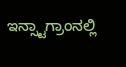ಇನ್ಸ್ಟಾಗ್ರಾಂನಲ್ಲಿ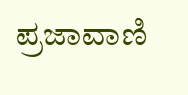ಪ್ರಜಾವಾಣಿ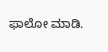ಫಾಲೋ ಮಾಡಿ.